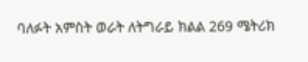ባለፉት አምስት ወራት ለትግራይ ክልል 269 ሜትሪክ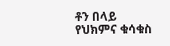ቶን በላይ የህክምና ቁሳቁስ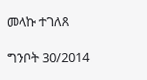መላኩ ተገለጸ

ግንቦት 30/2014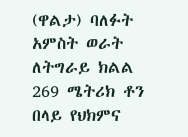(ዋልታ) ባለፉት አምስት ወራት ለትግራይ ክልል 269 ሜትሪክ ቶን በላይ የህክምና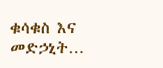ቁሳቁስ እና መድኃኒት…